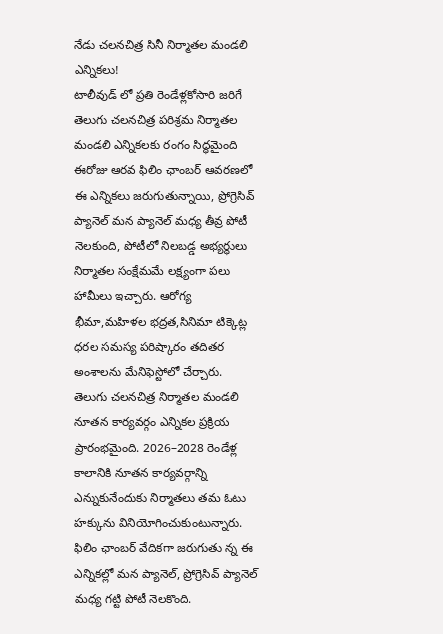నేడు చలనచిత్ర సినీ నిర్మాతల మండలి ఎన్నికలు!
టాలీవుడ్ లో ప్రతి రెండేళ్లకోసారి జరిగే తెలుగు చలనచిత్ర పరిశ్రమ నిర్మాతల మండలి ఎన్నికలకు రంగం సిద్ధమైంది ఈరోజు ఆరవ ఫిలిం ఛాంబర్ ఆవరణలో ఈ ఎన్నికలు జరుగుతున్నాయి, ప్రోగ్రెసివ్ ప్యానెల్ మన ప్యానెల్ మధ్య తీవ్ర పోటీ నెలకుంది, పోటీలో నిలబడ్డ అభ్యర్థులు నిర్మాతల సంక్షేమమే లక్ష్యంగా పలు హామీలు ఇచ్చారు. ఆరోగ్య భీమా,మహిళల భద్రత,సినిమా టిక్కెట్ల ధరల సమస్య పరిష్కారం తదితర అంశాలను మేనిఫెస్టోలో చేర్చారు.
తెలుగు చలనచిత్ర నిర్మాతల మండలి నూతన కార్యవర్గం ఎన్నికల ప్రక్రియ ప్రారంభమైంది. 2026–2028 రెండేళ్ల కాలానికి నూతన కార్యవర్గాన్ని ఎన్నుకునేందుకు నిర్మాతలు తమ ఓటు హక్కును వినియోగించుకుంటున్నారు.
ఫిలిం ఛాంబర్ వేదికగా జరుగుతు న్న ఈ ఎన్నికల్లో మన ప్యానెల్, ప్రోగ్రెసివ్ ప్యానెల్ మధ్య గట్టి పోటీ నెలకొంది.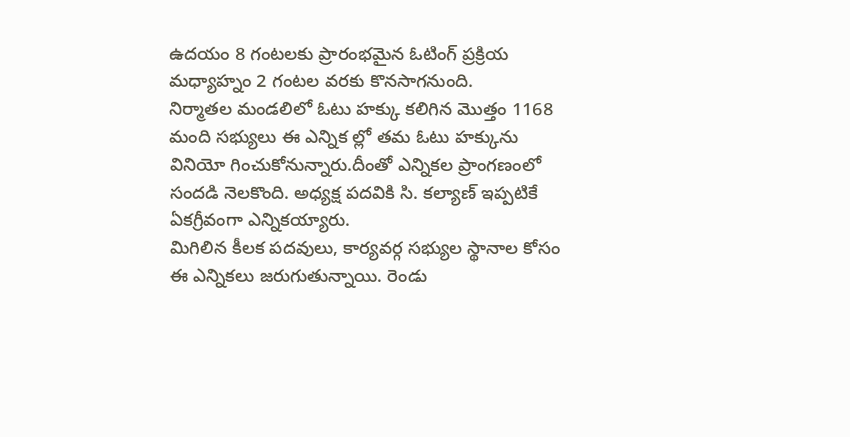ఉదయం 8 గంటలకు ప్రారంభమైన ఓటింగ్ ప్రక్రియ మధ్యాహ్నం 2 గంటల వరకు కొనసాగనుంది.
నిర్మాతల మండలిలో ఓటు హక్కు కలిగిన మొత్తం 1168 మంది సభ్యులు ఈ ఎన్నిక ల్లో తమ ఓటు హక్కును వినియో గించుకోనున్నారు.దీంతో ఎన్నికల ప్రాంగణంలో సందడి నెలకొంది. అధ్యక్ష పదవికి సి. కల్యాణ్ ఇప్పటికే ఏకగ్రీవంగా ఎన్నికయ్యారు.
మిగిలిన కీలక పదవులు, కార్యవర్గ సభ్యుల స్థానాల కోసం ఈ ఎన్నికలు జరుగుతున్నాయి. రెండు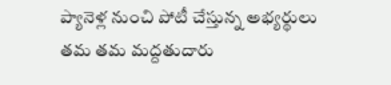ప్యానెళ్ల నుంచి పోటీ చేస్తున్న అభ్యర్థులు తమ తమ మద్దతుదారు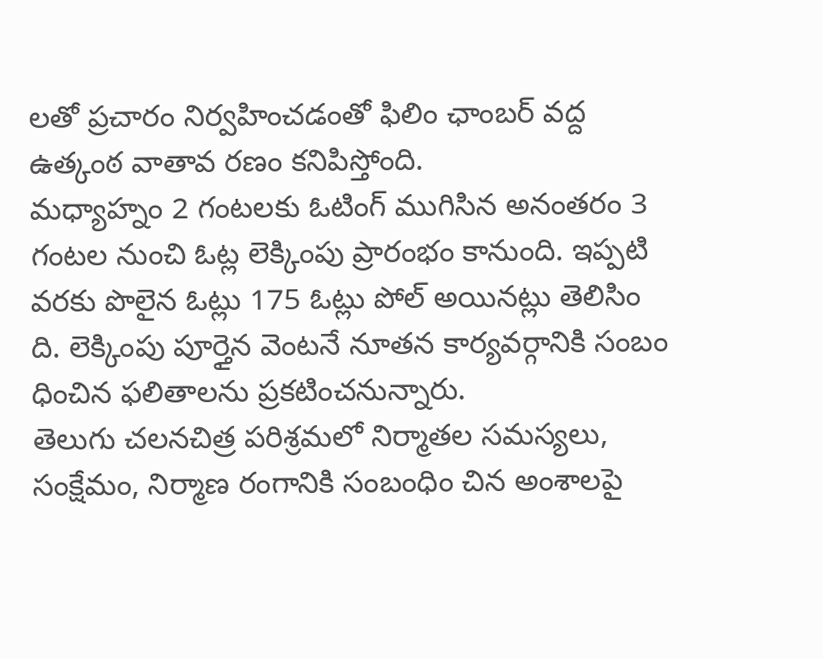లతో ప్రచారం నిర్వహించడంతో ఫిలిం ఛాంబర్ వద్ద ఉత్కంఠ వాతావ రణం కనిపిస్తోంది.
మధ్యాహ్నం 2 గంటలకు ఓటింగ్ ముగిసిన అనంతరం 3 గంటల నుంచి ఓట్ల లెక్కింపు ప్రారంభం కానుంది. ఇప్పటి వరకు పొలైన ఓట్లు 175 ఓట్లు పోల్ అయినట్లు తెలిసిం ది. లెక్కింపు పూర్తైన వెంటనే నూతన కార్యవర్గానికి సంబం ధించిన ఫలితాలను ప్రకటించనున్నారు.
తెలుగు చలనచిత్ర పరిశ్రమలో నిర్మాతల సమస్యలు, సంక్షేమం, నిర్మాణ రంగానికి సంబంధిం చిన అంశాలపై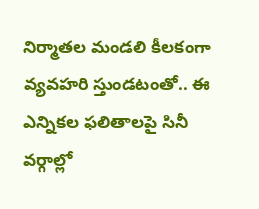నిర్మాతల మండలి కీలకంగా వ్యవహరి స్తుండటంతో.. ఈ ఎన్నికల ఫలితాలపై సినీ వర్గాల్లో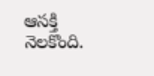ఆసక్తి నెలకొంది.